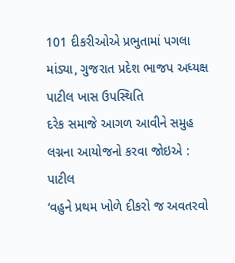101 દીકરીઓએ પ્રભુતામાં પગલા માંડ્યા, ગુજરાત પ્રદેશ ભાજપ અધ્યક્ષ પાટીલ ખાસ ઉપસ્થિતિ
દરેક સમાજે આગળ આવીને સમુહ લગ્નના આયોજનો કરવા જોઇએ : પાટીલ
‘વહુને પ્રથમ ખોળે દીકરો જ અવતરવો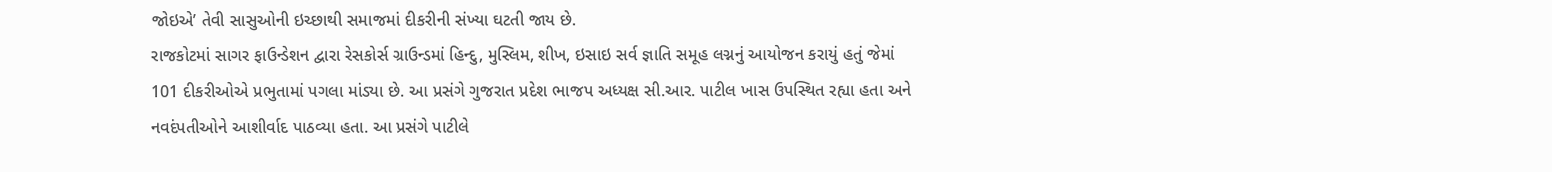જોઇએ’ તેવી સાસુઓની ઇચ્છાથી સમાજમાં દીકરીની સંખ્યા ઘટતી જાય છે.
રાજકોટમાં સાગર ફાઉન્ડેશન દ્વારા રેસકોર્સ ગ્રાઉન્ડમાં હિન્દુ, મુસ્લિમ, શીખ, ઇસાઇ સર્વ જ્ઞાતિ સમૂહ લગ્નનું આયોજન કરાયું હતું જેમાં 101 દીકરીઓએ પ્રભુતામાં પગલા માંડ્યા છે. આ પ્રસંગે ગુજરાત પ્રદેશ ભાજપ અધ્યક્ષ સી.આર. પાટીલ ખાસ ઉપસ્થિત રહ્યા હતા અને નવદંપતીઓને આશીર્વાદ પાઠવ્યા હતા. આ પ્રસંગે પાટીલે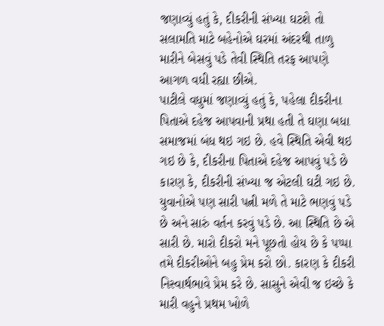જણાવ્યું હતું કે, દીકરીની સંખ્યા ઘટશે તો સલામતિ માટે બહેનોએ ઘરમાં અંદરથી તાળુ મારીને બેસવું પડે તેવી સ્થિતિ તરફ આપણે આગળ વધી રહ્યા છીએ.
પાટીલે વધુમાં જણાવ્યું હતું કે, પહેલા દીકરીના પિતાએ દહેજ આપવાની પ્રથા હતી તે ઘણા બધા સમાજમાં બંધ થઇ ગઇ છે. હવે સ્થિતિ એવી થઇ ગઇ છે કે, દીકરીના પિતાએ દહેજ આપવું પડે છે કારણ કે, દીકરીની સંખ્યા જ એટલી ઘટી ગઇ છે. યુવાનોએ પણ સારી પત્ની મળે તે માટે ભણવું પડે છે અને સારું વર્તન કરવું પડે છે. આ સ્થિતિ છે એ સારી છે. મારો દીકરો મને પૂછતો હોય છે કે પપ્પા તમે દીકરીઓને બહુ પ્રેમ કરો છો. કારણ કે દીકરી નિસ્વાર્થભાવે પ્રેમ કરે છે. સાસુને એવી જ ઇચ્છે કે મારી વહુને પ્રથમ ખોળે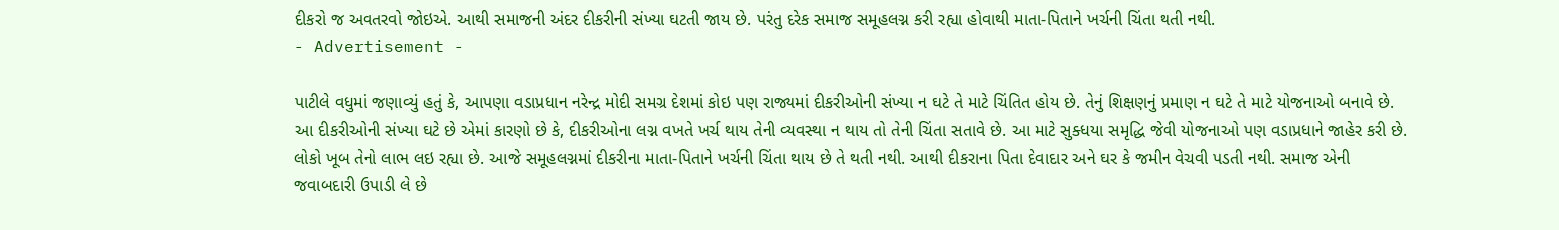દીકરો જ અવતરવો જોઇએ. આથી સમાજની અંદર દીકરીની સંખ્યા ઘટતી જાય છે. પરંતુ દરેક સમાજ સમૂહલગ્ન કરી રહ્યા હોવાથી માતા-પિતાને ખર્ચની ચિંતા થતી નથી.
- Advertisement -

પાટીલે વધુમાં જણાવ્યું હતું કે, આપણા વડાપ્રધાન નરેન્દ્ર મોદી સમગ્ર દેશમાં કોઇ પણ રાજ્યમાં દીકરીઓની સંખ્યા ન ઘટે તે માટે ચિંતિત હોય છે. તેનું શિક્ષણનું પ્રમાણ ન ઘટે તે માટે યોજનાઓ બનાવે છે. આ દીકરીઓની સંખ્યા ઘટે છે એમાં કારણો છે કે, દીકરીઓના લગ્ન વખતે ખર્ચ થાય તેની વ્યવસ્થા ન થાય તો તેની ચિંતા સતાવે છે. આ માટે સુક્ધયા સમૃદ્ધિ જેવી યોજનાઓ પણ વડાપ્રધાને જાહેર કરી છે. લોકો ખૂબ તેનો લાભ લઇ રહ્યા છે. આજે સમૂહલગ્નમાં દીકરીના માતા-પિતાને ખર્ચની ચિંતા થાય છે તે થતી નથી. આથી દીકરાના પિતા દેવાદાર અને ઘર કે જમીન વેચવી પડતી નથી. સમાજ એની જવાબદારી ઉપાડી લે છે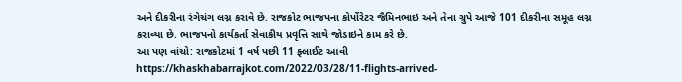અને દીકરીના રંગેચંગ લગ્ન કરાવે છે. રાજકોટ ભાજપના કોર્પોરેટર જૈમિનભાઇ અને તેના ગ્રુપે આજે 101 દીકરીના સમૂહ લગ્ન કરાવ્યા છે. ભાજપનો કાર્યકર્તા સેવાકીય પ્રવૃત્તિ સાથે જોડાઇને કામ કરે છે.
આ પણ વાંચો: રાજકોટમાં 1 વર્ષ પછી 11 ફ્લાઈટ આવી
https://khaskhabarrajkot.com/2022/03/28/11-flights-arrived-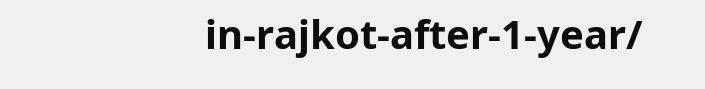in-rajkot-after-1-year/